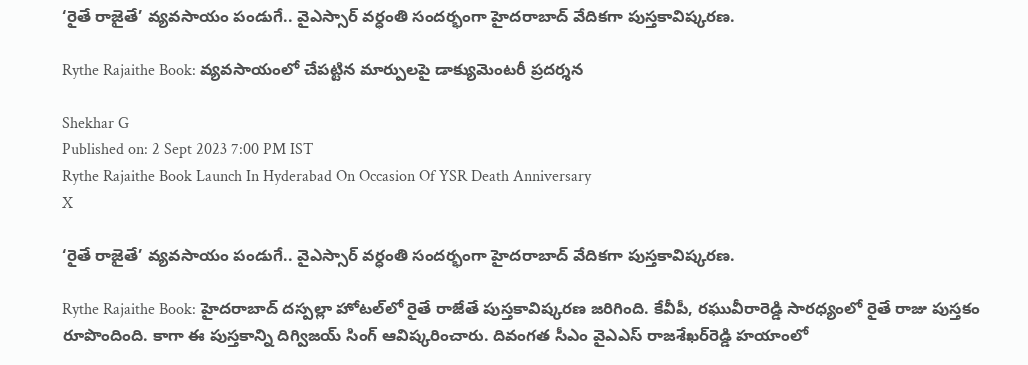‘రైతే రాజైతే’ వ్యవసాయం పండుగే.. వైఎస్సార్ వర్ధంతి సందర్భంగా హైదరాబాద్ వేదికగా పుస్తకావిష్కరణ.

Rythe Rajaithe Book: వ్యవసాయంలో చేపట్టిన మార్పులపై డాక్యుమెంటరీ ప్రదర్శన

Shekhar G
Published on: 2 Sept 2023 7:00 PM IST
Rythe Rajaithe Book Launch In Hyderabad On Occasion Of YSR Death Anniversary
X

‘రైతే రాజైతే’ వ్యవసాయం పండుగే.. వైఎస్సార్ వర్ధంతి సందర్భంగా హైదరాబాద్ వేదికగా పుస్తకావిష్కరణ.

Rythe Rajaithe Book: హైదరాబాద్ దస్పల్లా హోటల్‌లో రైతే రాజేతే పుస్తకావిష్కరణ జరిగింది. కేవీపీ, రఘువీరారెడ్డి సారధ్యంలో రైతే రాజు పుస్తకం రూపొందింది. కాగా ఈ పుస్తకాన్ని దిగ్విజయ్ సింగ్ ఆవిష్కరించారు. దివంగత సీఎం వైఎఎస్‌ రాజశేఖర్‌రెడ్డి హయాంలో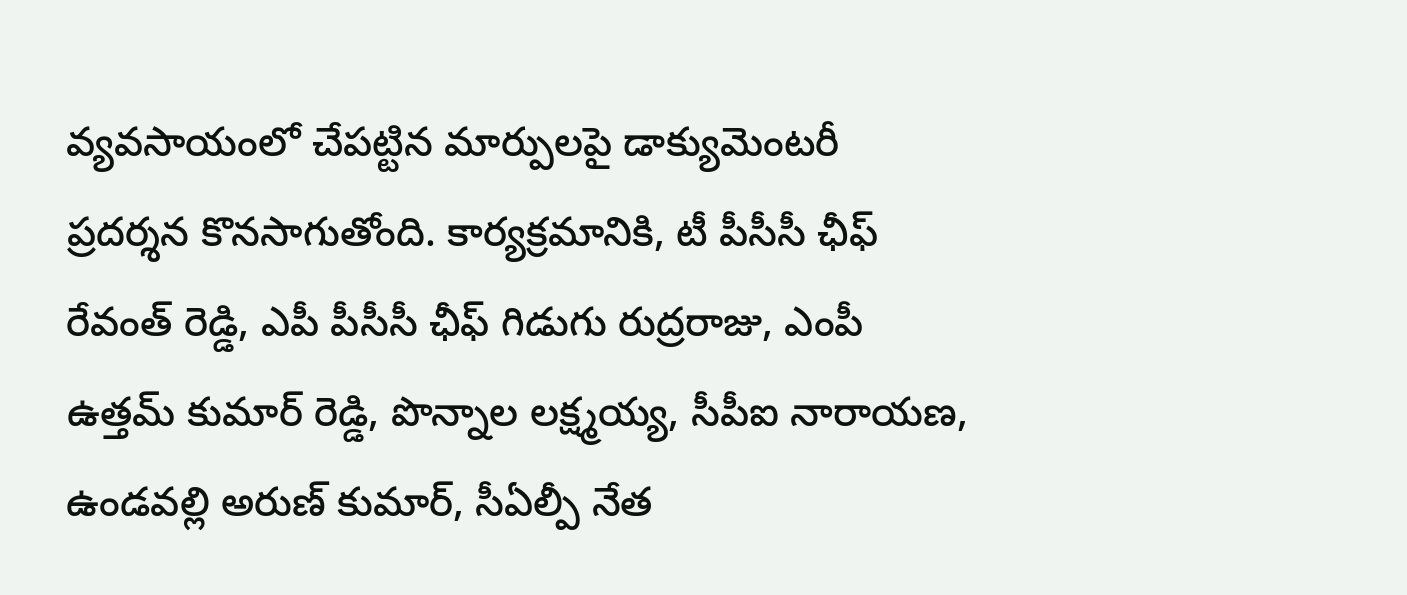వ్యవసాయంలో చేపట్టిన మార్పులపై డాక్యుమెంటరీ ప్రదర్శన కొనసాగుతోంది. కార్యక్రమానికి, టీ పీసీసీ ఛీఫ్ రేవంత్ రెడ్డి, ఎపీ పీసీసీ ఛీఫ్ గిడుగు రుద్రరాజు, ఎంపీ ఉత్తమ్ కుమార్ రెడ్డి, పొన్నాల లక్ష్మయ్య, సీపీఐ నారాయణ, ఉండవల్లి అరుణ్ కుమార్, సీఏల్పీ నేత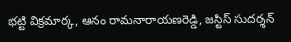భట్టి విక్రమార్క, ఆనం రామనారాయణరెడ్డి, జస్టిస్ సుదర్శన్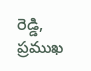రెడ్డి, ప్రముఖ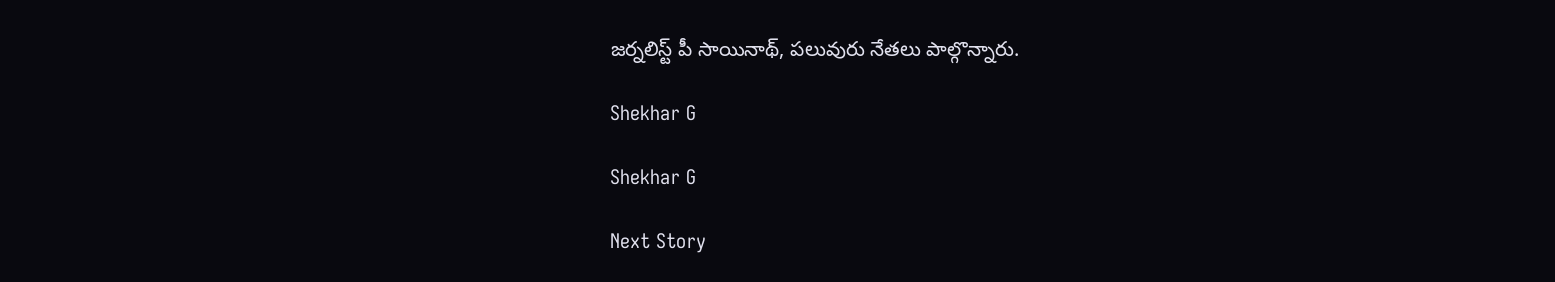జర్నలిస్ట్ పీ సాయినాథ్, పలువురు నేతలు పాల్గొన్నారు.

Shekhar G

Shekhar G

Next Story